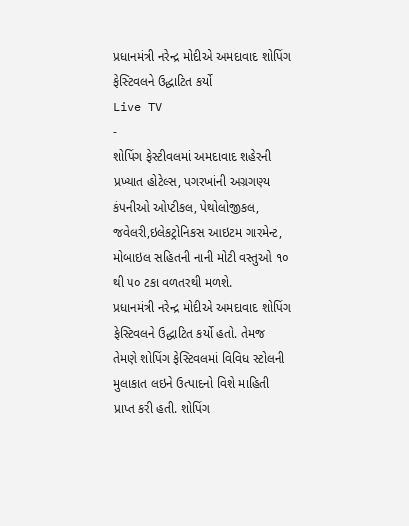પ્રધાનમંત્રી નરેન્દ્ર મોદીએ અમદાવાદ શોપિંગ ફેસ્ટિવલને ઉદ્ધાટિત કર્યો
Live TV
-
શોપિંગ ફેસ્ટીવલમાં અમદાવાદ શહેરની પ્રખ્યાત હોટેલ્સ, પગરખાંની અગ્રગણ્ય કંપનીઓ ઓપ્ટીકલ, પેથોલોજીકલ, જવેલરી,ઇલેકટ્રોનિકસ આઇટમ ગારમેન્ટ, મોબાઇલ સહિતની નાની મોટી વસ્તુઓ ૧૦ થી ૫૦ ટકા વળતરથી મળશે.
પ્રધાનમંત્રી નરેન્દ્ર મોદીએ અમદાવાદ શોપિંગ ફેસ્ટિવલને ઉદ્ધાટિત કર્યો હતો. તેમજ તેમણે શોપિંગ ફેસ્ટિવલમાં વિવિધ સ્ટોલની મુલાકાત લઇને ઉત્પાદનો વિશે માહિતી પ્રાપ્ત કરી હતી. શોપિંગ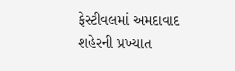ફેસ્ટીવલમાં અમદાવાદ શહેરની પ્રખ્યાત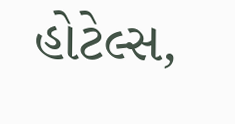હોટેલ્સ,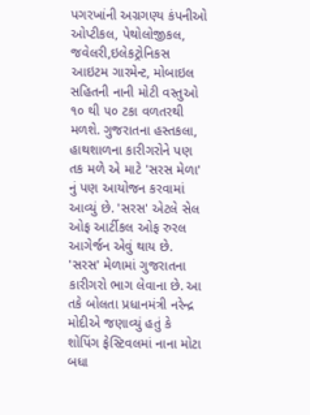પગરખાંની અગ્રગણ્ય કંપનીઓ ઓપ્ટીકલ, પેથોલોજીકલ, જવેલરી,ઇલેકટ્રોનિકસ આઇટમ ગારમેન્ટ, મોબાઇલ સહિતની નાની મોટી વસ્તુઓ ૧૦ થી ૫૦ ટકા વળતરથી મળશે. ગુજરાતના હસ્તકલા, હાથશાળના કારીગરોને પણ તક મળે એ માટે 'સરસ મેળા' નું પણ આયોજન કરવામાં આવ્યું છે. 'સરસ' એટલે સેલ ઓફ આર્ટીકલ ઓફ રુરલ આગેર્જન એવું થાય છે. 'સરસ' મેળામાં ગુજરાતના કારીગરો ભાગ લેવાના છે. આ તકે બોલતા પ્રધાનમંત્રી નરેન્દ્ર મોદીએ જણાવ્યું હતું કે શોપિંગ ફેસ્ટિવલમાં નાના મોટા બધા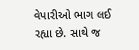વેપારીઓ ભાગ લઈ રહ્યા છે. સાથે જ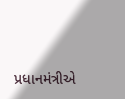પ્રધાનમંત્રીએ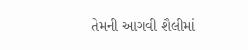તેમની આગવી શૈલીમાં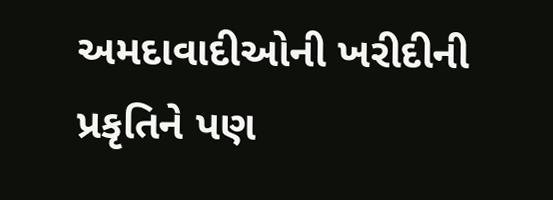અમદાવાદીઓની ખરીદીની પ્રકૃતિને પણ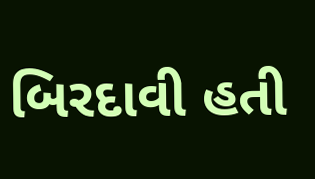બિરદાવી હતી